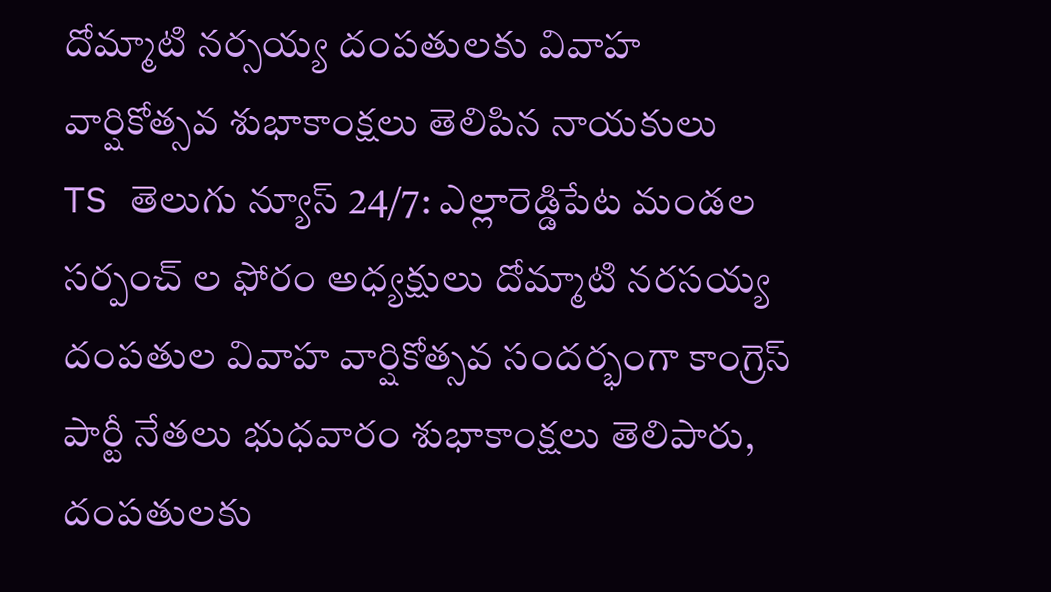దోమ్మాటి నర్సయ్య దంపతులకు వివాహ వార్షికోత్సవ శుభాకాంక్షలు తెలిపిన నాయకులు
TS తెలుగు న్యూస్ 24/7: ఎల్లారెడ్డిపేట మండల సర్పంచ్ ల ఫోరం అధ్యక్షులు దోమ్మాటి నరసయ్య దంపతుల వివాహ వార్షికోత్సవ సందర్భంగా కాంగ్రెస్ పార్టీ నేతలు భుధవారం శుభాకాంక్షలు తెలిపారు, దంపతులకు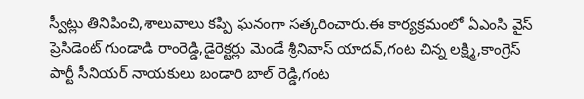స్వీట్లు తినిపించి,శాలువాలు కప్పి ఘనంగా సత్కరించారు.ఈ కార్యక్రమంలో ఏఎంసి వైస్ ప్రెసిడెంట్ గుండాడి రాంరెడ్డి,డైరెక్టర్లు మెండే శ్రీనివాస్ యాదవ్,గంట చిన్న లక్ష్మి,కాంగ్రెస్ పార్టీ సీనియర్ నాయకులు బండారి బాల్ రెడ్డి,గంట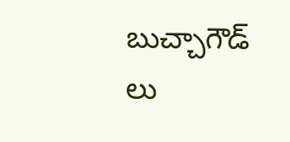బుచ్చాగౌడ్ లు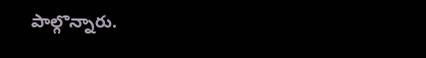పాల్గొన్నారు.